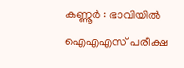കണ്ണൂർ : ഭാവിയിൽ ഐഎഎസ് പരീക്ഷ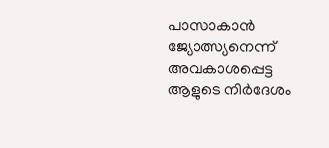പാസാകാൻ ജ്യോത്സ്യനെന്ന് അവകാശപ്പെട്ട ആളുടെ നിർദേശം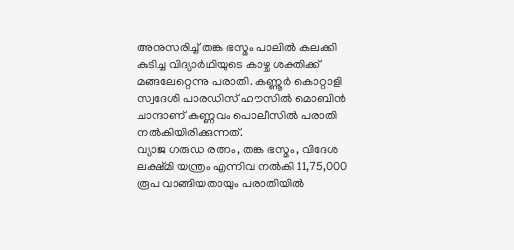അനുസരിച്ച് തങ്ക ഭസ്മം പാലിൽ കലക്കി കുടിച്ച വിദ്യാർഥിയുടെ കാഴ്ച ശക്തിക്ക് മങ്ങലേറ്റെന്നു പരാതി. കണ്ണൂർ കൊറ്റാളി സ്വദേശി പാരഡിസ് ഹൗസിൽ മൊബിൻ ചാന്ദാണ് കണ്ണവം പൊലീസിൽ പരാതി നൽകിയിരിക്കുന്നത്.
വ്യാജ ഗരുഡ രത്നം, തങ്ക ഭസ്മം, വിദേശ ലക്ഷ്മി യന്ത്രം എന്നിവ നൽകി 11,75,000 രൂപ വാങ്ങിയതായും പരാതിയിൽ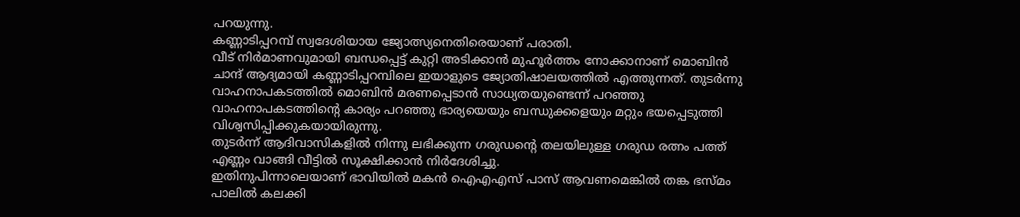പറയുന്നു.
കണ്ണാടിപ്പറമ്പ് സ്വദേശിയായ ജ്യോത്സ്യനെതിരെയാണ് പരാതി.
വീട് നിർമാണവുമായി ബന്ധപ്പെട്ട് കുറ്റി അടിക്കാൻ മുഹൂർത്തം നോക്കാനാണ് മൊബിൻ ചാന്ദ് ആദ്യമായി കണ്ണാടിപ്പറമ്പിലെ ഇയാളുടെ ജ്യോതിഷാലയത്തിൽ എത്തുന്നത്. തുടർന്നു വാഹനാപകടത്തിൽ മൊബിൻ മരണപ്പെടാൻ സാധ്യതയുണ്ടെന്ന് പറഞ്ഞു വാഹനാപകടത്തിന്റെ കാര്യം പറഞ്ഞു ഭാര്യയെയും ബന്ധുക്കളെയും മറ്റും ഭയപ്പെടുത്തി വിശ്വസിപ്പിക്കുകയായിരുന്നു.
തുടർന്ന് ആദിവാസികളിൽ നിന്നു ലഭിക്കുന്ന ഗരുഡന്റെ തലയിലുള്ള ഗരുഡ രത്നം പത്ത് എണ്ണം വാങ്ങി വീട്ടിൽ സൂക്ഷിക്കാൻ നിർദേശിച്ചു.
ഇതിനുപിന്നാലെയാണ് ഭാവിയിൽ മകൻ ഐഎഎസ് പാസ് ആവണമെങ്കിൽ തങ്ക ഭസ്മം പാലിൽ കലക്കി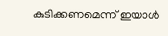കുടിക്കണമെന്ന് ഇയാൾ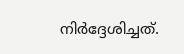നിർദ്ദേശിച്ചത്.